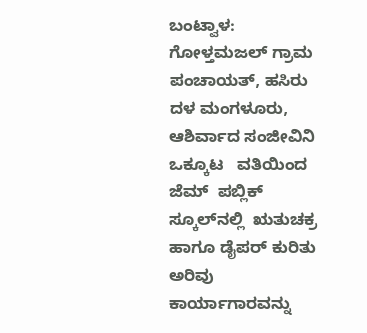ಬಂಟ್ವಾಳ:  ಗೋಳ್ತಮಜಲ್ ಗ್ರಾಮ ಪಂಚಾಯತ್, ಹಸಿರು ದಳ ಮಂಗಳೂರು, ಆಶಿರ್ವಾದ ಸಂಜೀವಿನಿ  ಒಕ್ಕೂಟ   ವತಿಯಿಂದ  ಜೆಮ್  ಪಬ್ಲಿಕ್ ಸ್ಕೂಲ್‌ನಲ್ಲಿ  ಋತುಚಕ್ರ ಹಾಗೂ ಡೈಪರ್ ಕುರಿತು ಅರಿವು ಕಾರ್ಯಾಗಾರವನ್ನು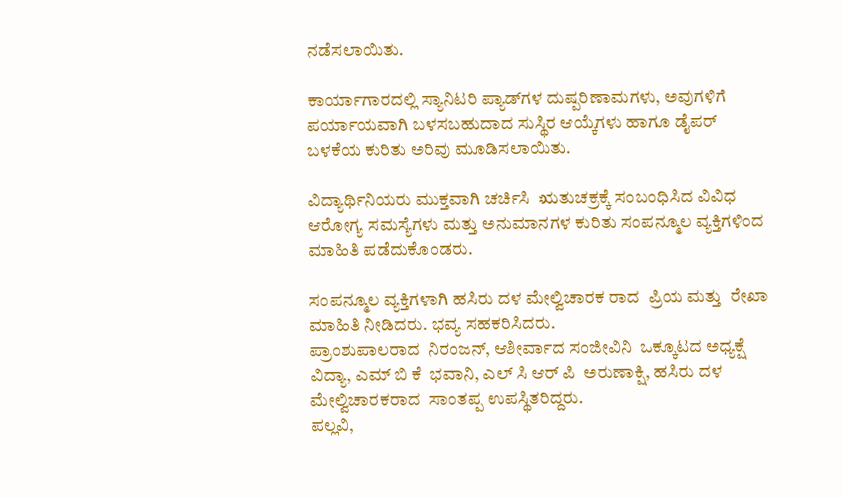ನಡೆಸಲಾಯಿತು.

ಕಾರ್ಯಾಗಾರದಲ್ಲಿ ಸ್ಯಾನಿಟರಿ ಪ್ಯಾಡ್‌ಗಳ ದುಷ್ಪರಿಣಾಮಗಳು, ಅವುಗಳಿಗೆ ಪರ್ಯಾಯವಾಗಿ ಬಳಸಬಹುದಾದ ಸುಸ್ಥಿರ ಆಯ್ಕೆಗಳು ಹಾಗೂ ಡೈಪರ್ ಬಳಕೆಯ ಕುರಿತು ಅರಿವು ಮೂಡಿಸಲಾಯಿತು.

ವಿದ್ಯಾರ್ಥಿನಿಯರು ಮುಕ್ತವಾಗಿ ಚರ್ಚಿಸಿ  ಋತುಚಕ್ರಕ್ಕೆ ಸಂಬಂಧಿಸಿದ ವಿವಿಧ ಆರೋಗ್ಯ ಸಮಸ್ಯೆಗಳು ಮತ್ತು ಅನುಮಾನಗಳ ಕುರಿತು ಸಂಪನ್ಮೂಲ ವ್ಯಕ್ತಿಗಳಿಂದ ಮಾಹಿತಿ ಪಡೆದುಕೊಂಡರು.

ಸಂಪನ್ಮೂಲ ವ್ಯಕ್ತಿಗಳಾಗಿ ಹಸಿರು ದಳ ಮೇಲ್ವಿಚಾರಕ ರಾದ  ಪ್ರಿಯ ಮತ್ತು  ರೇಖಾ  ಮಾಹಿತಿ ನೀಡಿದರು. ಭವ್ಯ ಸಹಕರಿಸಿದರು.
ಪ್ರಾಂಶುಪಾಲರಾದ  ನಿರಂಜನ್, ಆಶೀರ್ವಾದ ಸಂಜೀವಿನಿ  ಒಕ್ಕೂಟದ ಅಧ್ಯಕ್ಷೆ  ವಿದ್ಯಾ, ಎಮ್ ಬಿ ಕೆ  ಭವಾನಿ, ಎಲ್ ಸಿ ಆರ್ ಪಿ  ಅರುಣಾಕ್ಷಿ, ಹಸಿರು ದಳ ಮೇಲ್ವಿಚಾರಕರಾದ  ಸಾಂತಪ್ಪ ಉಪಸ್ಥಿತರಿದ್ದರು.
ಪಲ್ಲವಿ,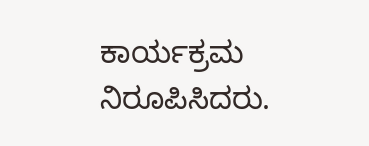ಕಾರ್ಯಕ್ರಮ ನಿರೂಪಿಸಿದರು.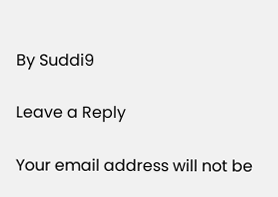By Suddi9

Leave a Reply

Your email address will not be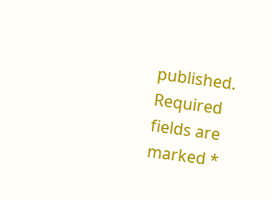published. Required fields are marked *